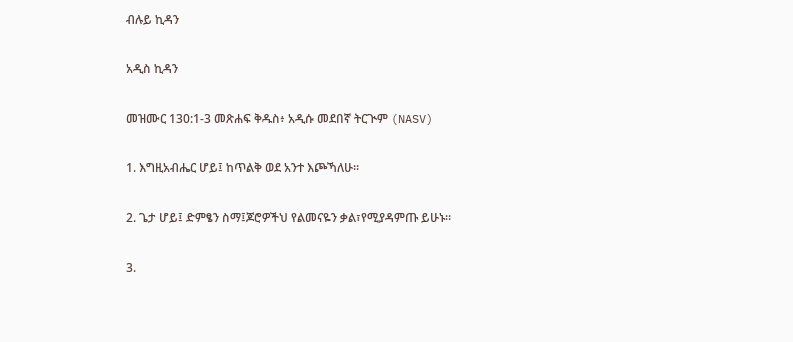ብሉይ ኪዳን

አዲስ ኪዳን

መዝሙር 130:1-3 መጽሐፍ ቅዱስ፥ አዲሱ መደበኛ ትርጒም (NASV)

1. እግዚአብሔር ሆይ፤ ከጥልቅ ወደ አንተ እጮኻለሁ።

2. ጌታ ሆይ፤ ድምፄን ስማ፤ጆሮዎችህ የልመናዬን ቃል፣የሚያዳምጡ ይሁኑ።

3.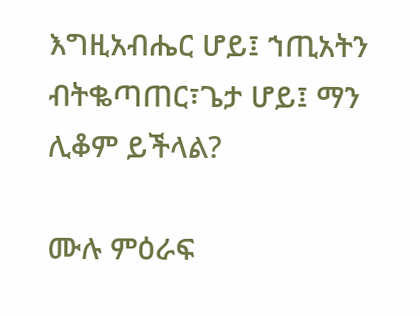እግዚአብሔር ሆይ፤ ኀጢአትን ብትቈጣጠር፣ጌታ ሆይ፤ ማን ሊቆም ይችላል?

ሙሉ ምዕራፍ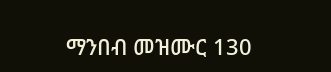ማንበብ መዝሙር 130